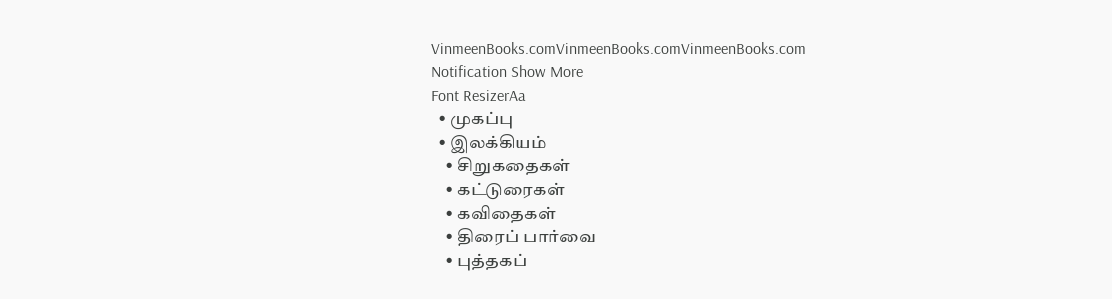VinmeenBooks.comVinmeenBooks.comVinmeenBooks.com
Notification Show More
Font ResizerAa
  • முகப்பு
  • இலக்கியம்
    • சிறுகதைகள்
    • கட்டுரைகள்
    • கவிதைகள்
    • திரைப் பார்வை
    • புத்தகப்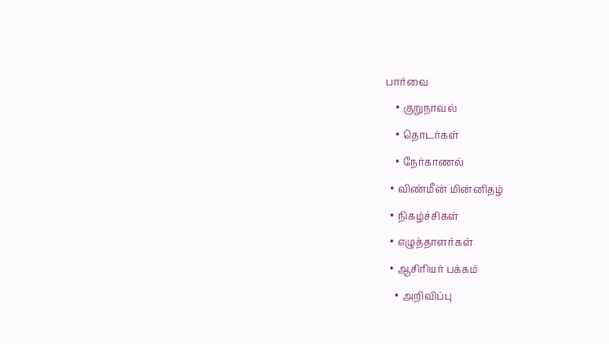பார்வை
    • குறுநாவல்
    • தொடர்கள்
    • நேர்காணல்
  • விண்மீன் மின்னிதழ்
  • நிகழ்ச்சிகள்
  • எழுத்தாளர்கள்
  • ஆசிரியர் பக்கம்
    • அறிவிப்பு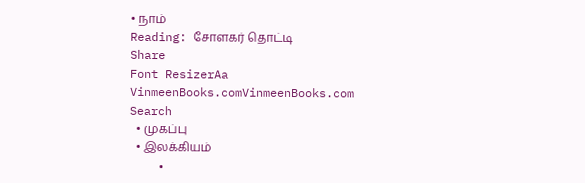• நாம்
Reading: சோளகர் தொட்டி
Share
Font ResizerAa
VinmeenBooks.comVinmeenBooks.com
Search
  • முகப்பு
  • இலக்கியம்
    •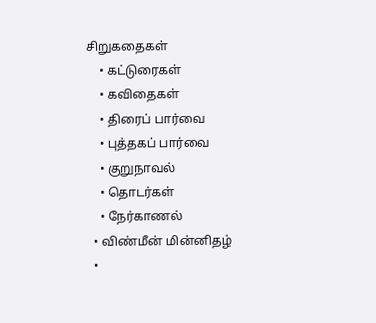சிறுகதைகள்
    • கட்டுரைகள்
    • கவிதைகள்
    • திரைப் பார்வை
    • புத்தகப் பார்வை
    • குறுநாவல்
    • தொடர்கள்
    • நேர்காணல்
  • விண்மீன் மின்னிதழ்
  •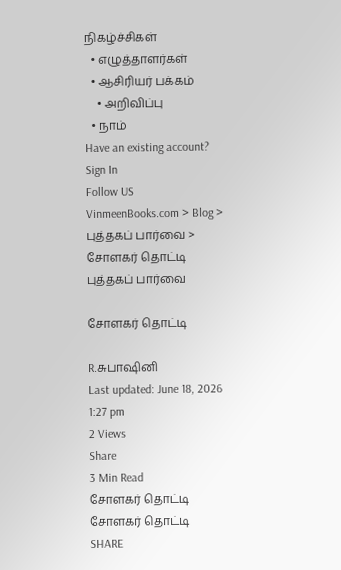நிகழ்ச்சிகள்
  • எழுத்தாளர்கள்
  • ஆசிரியர் பக்கம்
    • அறிவிப்பு
  • நாம்
Have an existing account? Sign In
Follow US
VinmeenBooks.com > Blog > புத்தகப் பார்வை > சோளகர் தொட்டி
புத்தகப் பார்வை

சோளகர் தொட்டி

R.சுபாஷினி
Last updated: June 18, 2026 1:27 pm
2 Views
Share
3 Min Read
சோளகர் தொட்டி
சோளகர் தொட்டி
SHARE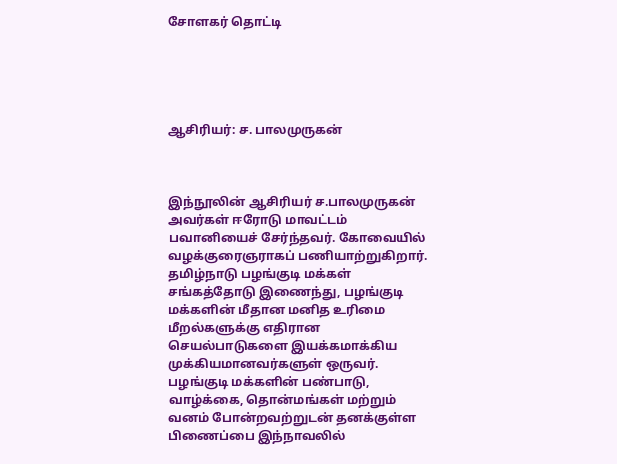சோளகர் தொட்டி





ஆசிரியர்: ச. பாலமுருகன்



இந்நூலின் ஆசிரியர் ச.பாலமுருகன் அவர்கள் ஈரோடு மாவட்டம் பவானியைச் சேர்ந்தவர். கோவையில் வழக்குரைஞராகப் பணியாற்றுகிறார். தமிழ்நாடு பழங்குடி மக்கள் சங்கத்தோடு இணைந்து, பழங்குடி மக்களின் மீதான மனித உரிமை மீறல்களுக்கு எதிரான செயல்பாடுகளை இயக்கமாக்கிய முக்கியமானவர்களுள் ஒருவர். பழங்குடி மக்களின் பண்பாடு, வாழ்க்கை, தொன்மங்கள் மற்றும் வனம் போன்றவற்றுடன் தனக்குள்ள பிணைப்பை இந்நாவலில்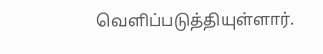வெளிப்படுத்தியுள்ளார்.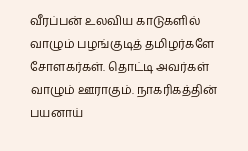வீரப்பன் உலவிய காடுகளில் வாழும் பழங்குடித் தமிழர்களே சோளகர்கள். தொட்டி அவர்கள் வாழும் ஊராகும். நாகரிகத்தின் பயனாய்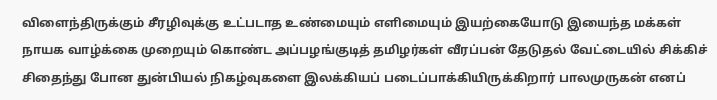விளைந்திருக்கும் சீரழிவுக்கு உட்படாத உண்மையும் எளிமையும் இயற்கையோடு இயைந்த மக்கள் நாயக வாழ்க்கை முறையும் கொண்ட அப்பழங்குடித் தமிழர்கள் வீரப்பன் தேடுதல் வேட்டையில் சிக்கிச் சிதைந்து போன துன்பியல் நிகழ்வுகளை இலக்கியப் படைப்பாக்கியிருக்கிறார் பாலமுருகன் எனப்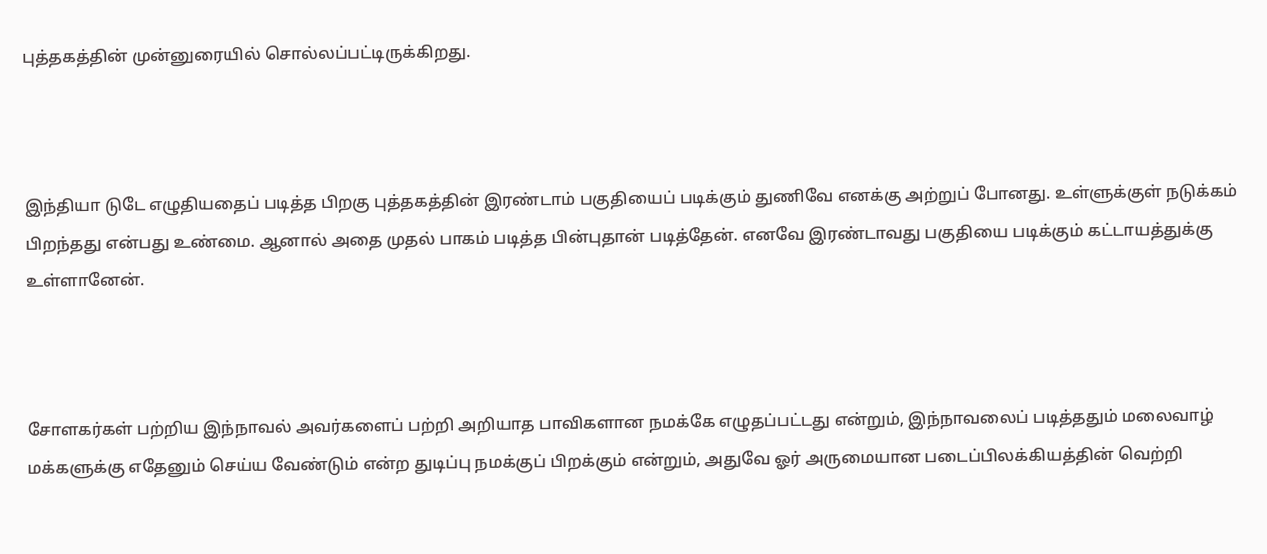புத்தகத்தின் முன்னுரையில் சொல்லப்பட்டிருக்கிறது.



இந்தியா டுடே எழுதியதைப் படித்த பிறகு புத்தகத்தின் இரண்டாம் பகுதியைப் படிக்கும் துணிவே எனக்கு அற்றுப் போனது. உள்ளுக்குள் நடுக்கம் பிறந்தது என்பது உண்மை. ஆனால் அதை முதல் பாகம் படித்த பின்புதான் படித்தேன். எனவே இரண்டாவது பகுதியை படிக்கும் கட்டாயத்துக்கு உள்ளானேன்.



சோளகர்கள் பற்றிய இந்நாவல் அவர்களைப் பற்றி அறியாத பாவிகளான நமக்கே எழுதப்பட்டது என்றும், இந்நாவலைப் படித்ததும் மலைவாழ் மக்களுக்கு எதேனும் செய்ய வேண்டும் என்ற துடிப்பு நமக்குப் பிறக்கும் என்றும், அதுவே ஓர் அருமையான படைப்பிலக்கியத்தின் வெற்றி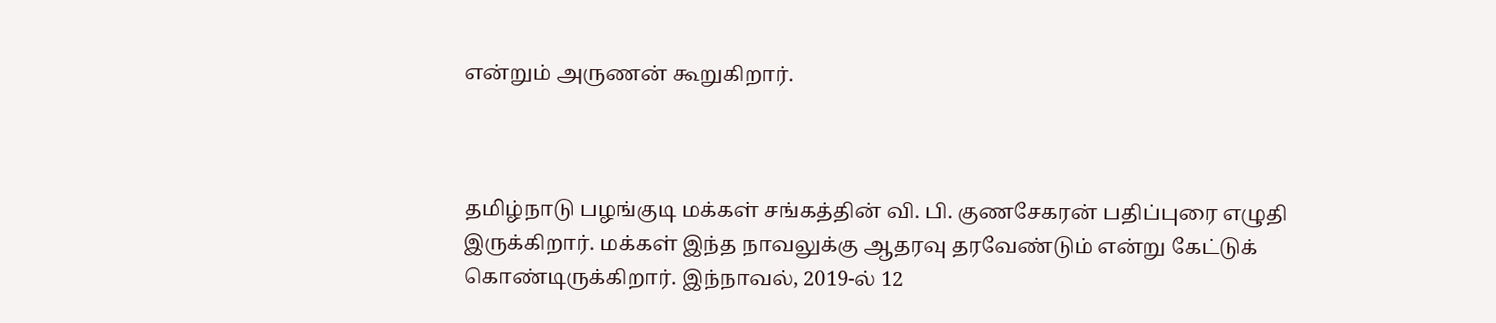என்றும் அருணன் கூறுகிறார்.



தமிழ்நாடு பழங்குடி மக்கள் சங்கத்தின் வி. பி. குணசேகரன் பதிப்புரை எழுதி இருக்கிறார். மக்கள் இந்த நாவலுக்கு ஆதரவு தரவேண்டும் என்று கேட்டுக் கொண்டிருக்கிறார். இந்நாவல், 2019-ல் 12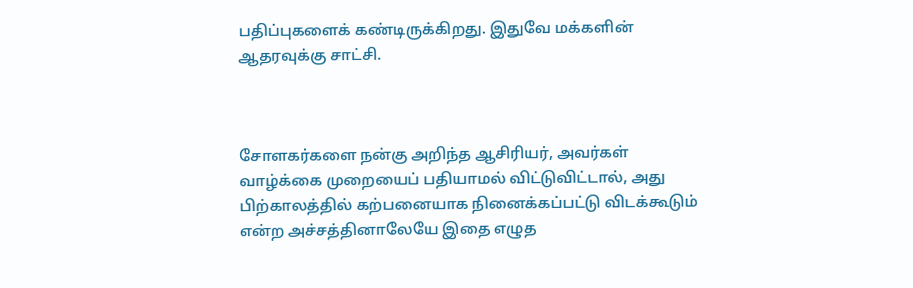பதிப்புகளைக் கண்டிருக்கிறது. இதுவே மக்களின் ஆதரவுக்கு சாட்சி.



சோளகர்களை நன்கு அறிந்த ஆசிரியர், அவர்கள் வாழ்க்கை முறையைப் பதியாமல் விட்டுவிட்டால், அது பிற்காலத்தில் கற்பனையாக நினைக்கப்பட்டு விடக்கூடும் என்ற அச்சத்தினாலேயே இதை எழுத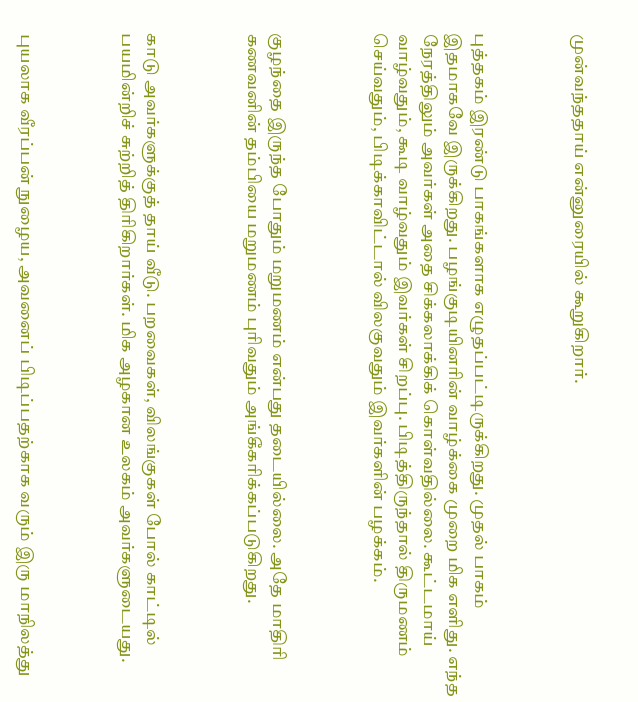முன்வந்ததாய் என்னுரையில் கூறுகிறார்.



புத்தகம் இரண்டு பாகங்களாக எழுதப்பட்டிருக்கிறது. முதல் பாகம் இதமாகவே இருக்கிறது. பழங்குடியினரின் வாழ்க்கை முறை மிக எளிது. எந்த நேரத்திலும் அவர்கள் அதை சிக்கலாக்கிக் கொள்வதில்லை. கூட்டமாய் வாழ்வதும், கூடி வாழ்வதும் இவர்கள் சிறப்பு. பிடித்திருந்தால் திருமணம் செய்வதும், பிடிக்காவிட்டால் விலகுவதும் இவர்களின் பழக்கம்.



குழந்தை இருந்த போதும் மறுமணம் என்பது தடையில்லை. அதே மாதிரி கணவனின் தம்பியை மறுமணம் புரிவதும் அங்கீகரிக்கப்படுகிறது.



காடு அவர்களுக்குத் தாய் வீடு. பறவைகள், விலங்குகள் போல் காட்டில் பயமின்றிச் சுற்றித் திரிகிறார்கள். மிக அழகான உலகம் அவர்களுடையது.



புயலாக வீரப்பன் நுழைய, அவனைப் பிடிப்பதற்காக வரும் இரு மாநிலத்து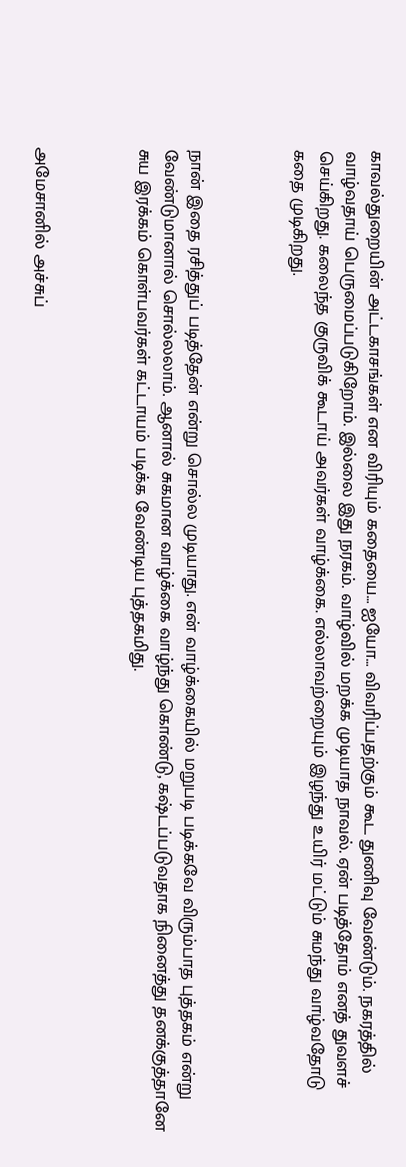காவல்துறையின் அட்டகாசங்கள் என விரியும் கதையை… ஐயோ… விவரிப்பதற்கும் கூட துணிவு வேண்டும். நகரத்தில் வாழ்வதாய் பெருமைப்படுகிறோம். இல்லை இது நரகம். வாழ்வில் மறக்க முடியாத நாவல். ஏன் படித்தோம் எனத் துவளச் செய்கிறது. கலைந்த குருவிக் கூடாய் அவர்கள் வாழ்க்கை. எல்லாவற்றையும் இழந்து உயிர் மட்டும் சுமந்து வாழ்வதோடு கதை முடிகிறது.



நான் இதை ரசித்துப் படித்தேன் என்று சொல்ல முடியாது. என் வாழ்க்கையில் மறுபடி படிக்கவே விரும்பாத புத்தகம் என்று வேண்டுமானால் சொல்லலாம். ஆனால் சுகமான வாழ்க்கை வாழ்ந்து கொண்டு, கஷ்டப்படுவதாக நினைத்து தனக்குத்தானே சுய இரக்கம் கொள்பவர்கள் கட்டாயம் படிக்க வேண்டிய புத்தகமிது.



அமேசானில் அச்சுப்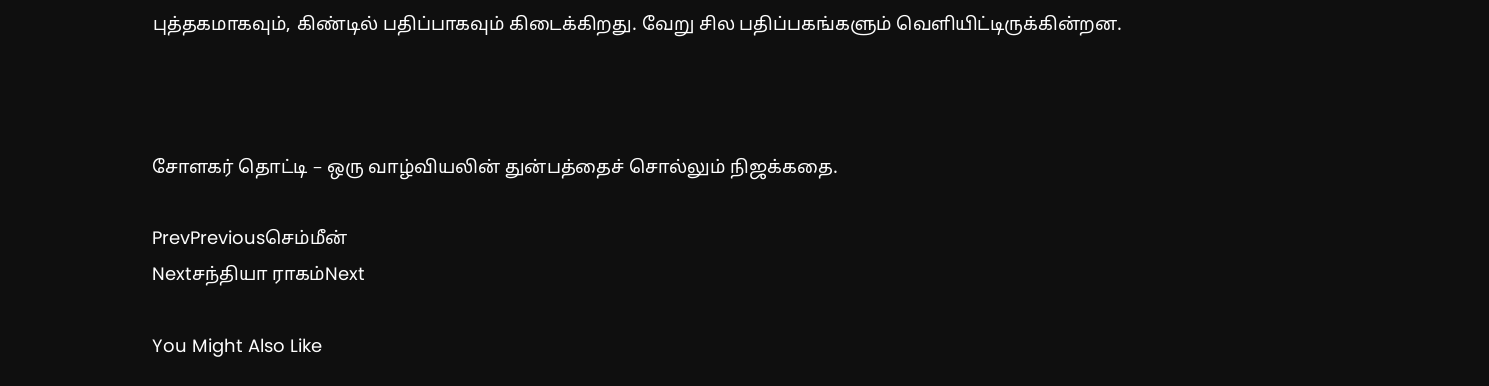புத்தகமாகவும், கிண்டில் பதிப்பாகவும் கிடைக்கிறது. வேறு சில பதிப்பகங்களும் வெளியிட்டிருக்கின்றன.



சோளகர் தொட்டி – ஒரு வாழ்வியலின் துன்பத்தைச் சொல்லும் நிஜக்கதை.

PrevPreviousசெம்மீன்
Nextசந்தியா ராகம்Next

You Might Also Like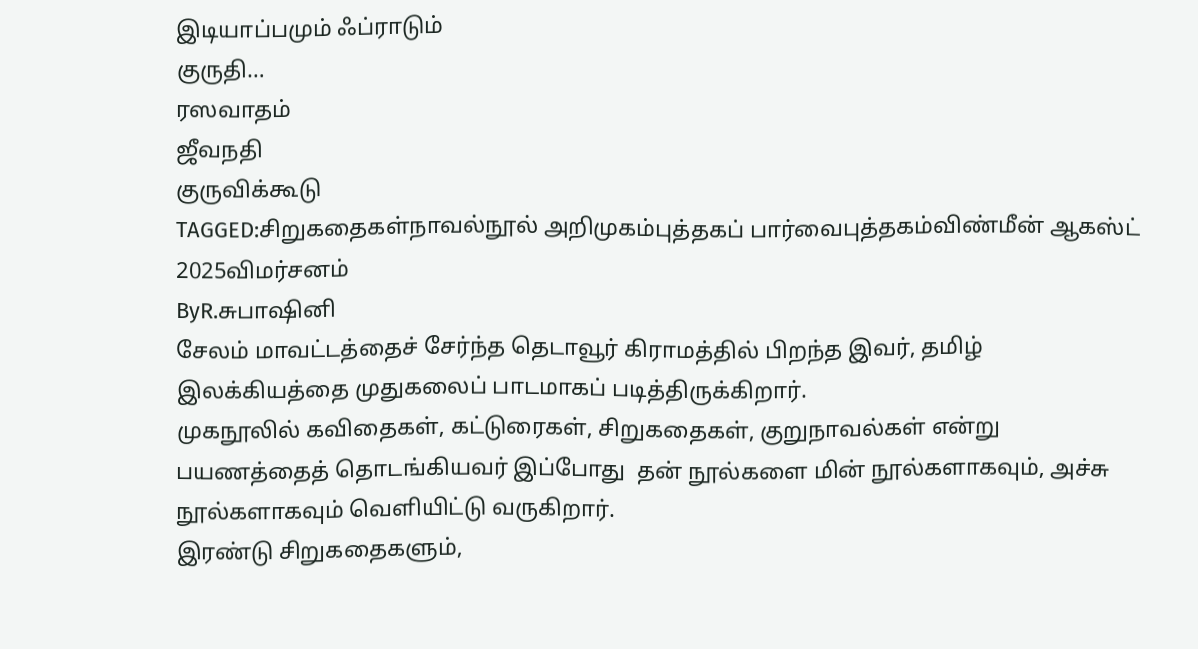இடியாப்பமும் ஃப்ராடும்
குருதி…
ரஸவாதம்
ஜீவநதி
குருவிக்கூடு
TAGGED:சிறுகதைகள்நாவல்நூல் அறிமுகம்புத்தகப் பார்வைபுத்தகம்விண்மீன் ஆகஸ்ட் 2025விமர்சனம்
ByR.சுபாஷினி
சேலம் மாவட்டத்தைச் சேர்ந்த தெடாவூர் கிராமத்தில் பிறந்த இவர், தமிழ் இலக்கியத்தை முதுகலைப் பாடமாகப் படித்திருக்கிறார்.
முகநூலில் கவிதைகள், கட்டுரைகள், சிறுகதைகள், குறுநாவல்கள் என்று பயணத்தைத் தொடங்கியவர் இப்போது  தன் நூல்களை மின் நூல்களாகவும், அச்சு நூல்களாகவும் வெளியிட்டு வருகிறார்.
இரண்டு சிறுகதைகளும்,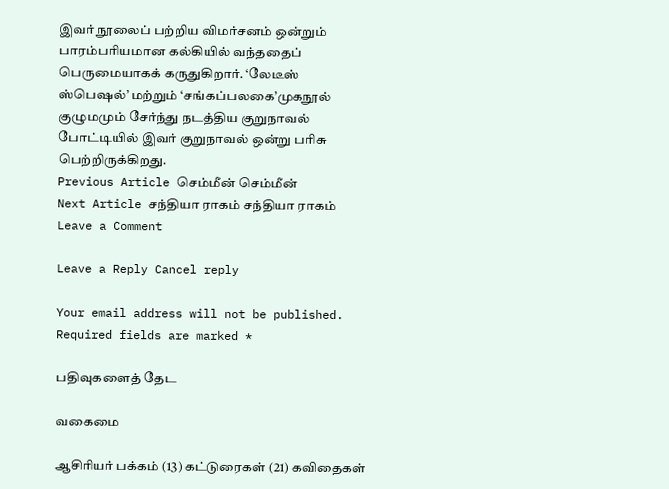இவர் நூலைப் பற்றிய விமர்சனம் ஒன்றும் பாரம்பரியமான கல்கியில் வந்ததைப் பெருமையாகக் கருதுகிறார். ‘லேடீஸ் ஸ்பெஷல்’ மற்றும் ‘சங்கப்பலகை’முகநூல் குழுமமும் சேர்ந்து நடத்திய குறுநாவல் போட்டியில் இவர் குறுநாவல் ஒன்று பரிசு பெற்றிருக்கிறது.
Previous Article செம்மீன் செம்மீன்
Next Article சந்தியா ராகம் சந்தியா ராகம்
Leave a Comment

Leave a Reply Cancel reply

Your email address will not be published. Required fields are marked *

பதிவுகளைத் தேட

வகைமை

ஆசிரியர் பக்கம் (13) கட்டுரைகள் (21) கவிதைகள்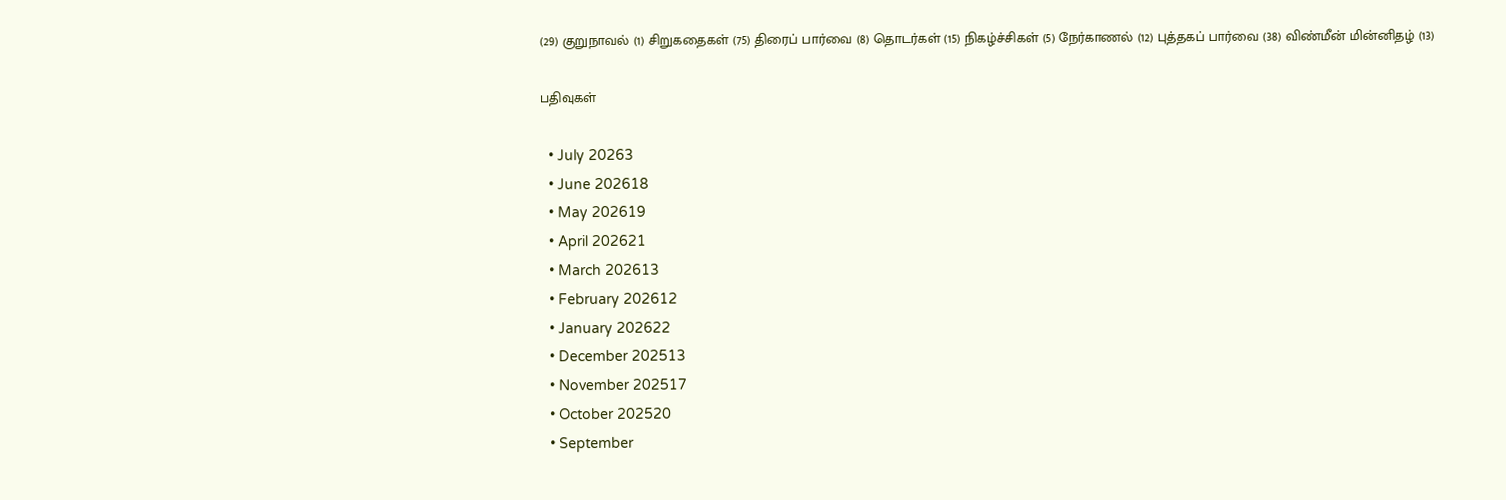(29) குறுநாவல் (1) சிறுகதைகள் (75) திரைப் பார்வை (8) தொடர்கள் (15) நிகழ்ச்சிகள் (5) நேர்காணல் (12) புத்தகப் பார்வை (38) விண்மீன் மின்னிதழ் (13)

பதிவுகள்

  • July 20263
  • June 202618
  • May 202619
  • April 202621
  • March 202613
  • February 202612
  • January 202622
  • December 202513
  • November 202517
  • October 202520
  • September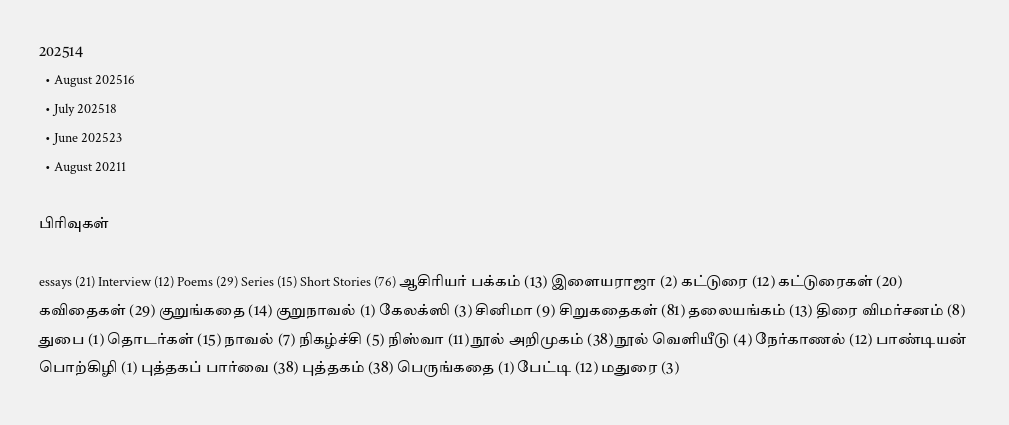202514
  • August 202516
  • July 202518
  • June 202523
  • August 20211

பிரிவுகள்

essays (21) Interview (12) Poems (29) Series (15) Short Stories (76) ஆசிரியர் பக்கம் (13) இளையராஜா (2) கட்டுரை (12) கட்டுரைகள் (20) கவிதைகள் (29) குறுங்கதை (14) குறுநாவல் (1) கேலக்ஸி (3) சினிமா (9) சிறுகதைகள் (81) தலையங்கம் (13) திரை விமர்சனம் (8) துபை (1) தொடர்கள் (15) நாவல் (7) நிகழ்ச்சி (5) நிஸ்வா (11) நூல் அறிமுகம் (38) நூல் வெளியீடு (4) நேர்காணல் (12) பாண்டியன் பொற்கிழி (1) புத்தகப் பார்வை (38) புத்தகம் (38) பெருங்கதை (1) பேட்டி (12) மதுரை (3)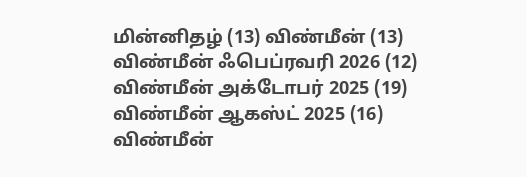மின்னிதழ் (13) விண்மீன் (13) விண்மீன் ஃபெப்ரவரி 2026 (12) விண்மீன் அக்டோபர் 2025 (19) விண்மீன் ஆகஸ்ட் 2025 (16) விண்மீன்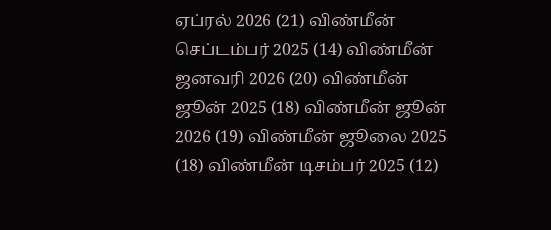ஏப்ரல் 2026 (21) விண்மீன் செப்டம்பர் 2025 (14) விண்மீன் ஜனவரி 2026 (20) விண்மீன் ஜூன் 2025 (18) விண்மீன் ஜூன் 2026 (19) விண்மீன் ஜூலை 2025 (18) விண்மீன் டிசம்பர் 2025 (12)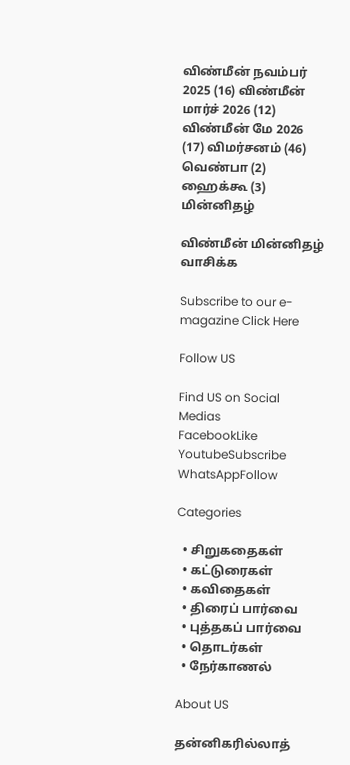விண்மீன் நவம்பர் 2025 (16) விண்மீன் மார்ச் 2026 (12) விண்மீன் மே 2026 (17) விமர்சனம் (46) வெண்பா (2) ஹைக்கூ (3)
மின்னிதழ்

விண்மீன் மின்னிதழ் வாசிக்க

Subscribe to our e-magazine Click Here

Follow US

Find US on Social Medias
FacebookLike
YoutubeSubscribe
WhatsAppFollow

Categories

  • சிறுகதைகள்
  • கட்டுரைகள்
  • கவிதைகள்
  • திரைப் பார்வை
  • புத்தகப் பார்வை
  • தொடர்கள்
  • நேர்காணல்

About US

தன்னிகரில்லாத்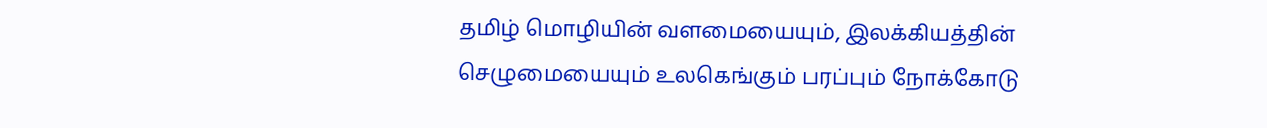தமிழ் மொழியின் வளமையையும், இலக்கியத்தின் செழுமையையும் உலகெங்கும் பரப்பும் நோக்கோடு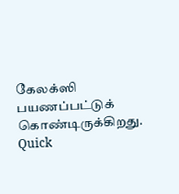கேலக்ஸி பயணப்பட்டுக் கொண்டிருக்கிறது.
Quick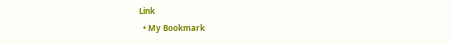Link
  • My Bookmark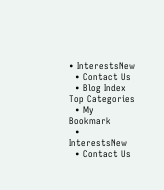• InterestsNew
  • Contact Us
  • Blog Index
Top Categories
  • My Bookmark
  • InterestsNew
  • Contact Us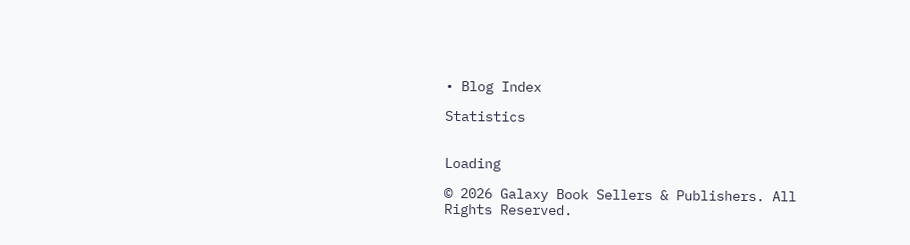• Blog Index

Statistics


Loading

© 2026 Galaxy Book Sellers & Publishers. All Rights Reserved.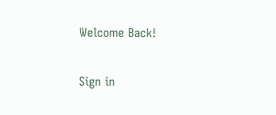Welcome Back!

Sign in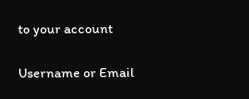to your account

Username or Email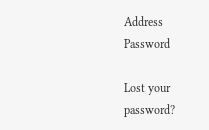Address
Password

Lost your password?